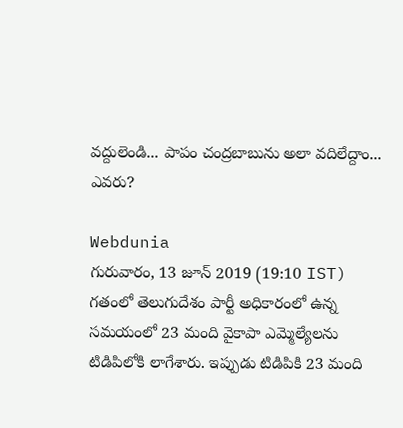వద్దులెండి... పాపం చంద్రబాబును అలా వదిలేద్దాం... ఎవరు?

Webdunia
గురువారం, 13 జూన్ 2019 (19:10 IST)
గతంలో తెలుగుదేశం పార్టీ అధికారంలో ఉన్న సమయంలో 23 మంది వైకాపా ఎమ్మెల్యేలను టిడిపిలోకి లాగేశారు. ఇప్పుడు టిడిపికి 23 మంది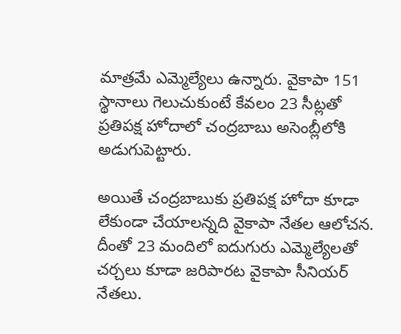మాత్రమే ఎమ్మెల్యేలు ఉన్నారు. వైకాపా 151 స్థానాలు గెలుచుకుంటే కేవలం 23 సీట్లతో ప్రతిపక్ష హోదాలో చంద్రబాబు అసెంబ్లీలోకి అడుగుపెట్టారు.

అయితే చంద్రబాబుకు ప్రతిపక్ష హోదా కూడా లేకుండా చేయాలన్నది వైకాపా నేతల ఆలోచన. దీంతో 23 మందిలో ఐదుగురు ఎమ్మెల్యేలతో చర్చలు కూడా జరిపారట వైకాపా సీనియర్ నేతలు.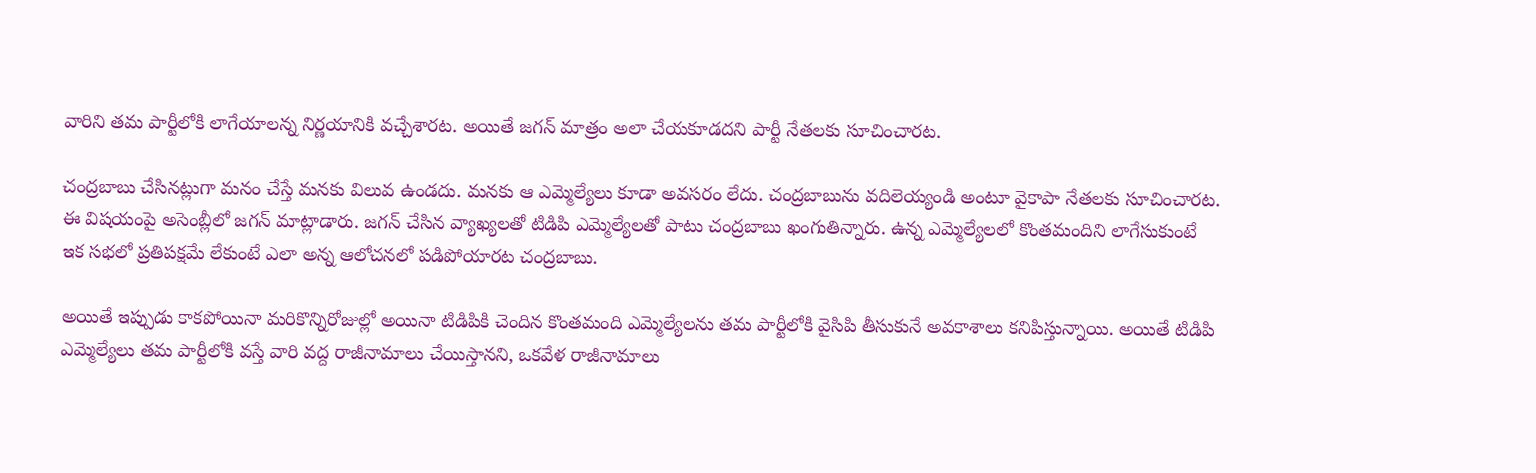వారిని తమ పార్టీలోకి లాగేయాలన్న నిర్ణయానికి వచ్చేశారట. అయితే జగన్ మాత్రం అలా చేయకూడదని పార్టీ నేతలకు సూచించారట.

చంద్రబాబు చేసినట్లుగా మనం చేస్తే మనకు విలువ ఉండదు. మనకు ఆ ఎమ్మెల్యేలు కూడా అవసరం లేదు. చంద్రబాబును వదిలెయ్యండి అంటూ వైకాపా నేతలకు సూచించారట. ఈ విషయంపై అసెంబ్లీలో జగన్ మాట్లాడారు. జగన్ చేసిన వ్యాఖ్యలతో టిడిపి ఎమ్మెల్యేలతో పాటు చంద్రబాబు ఖంగుతిన్నారు. ఉన్న ఎమ్మెల్యేలలో కొంతమందిని లాగేసుకుంటే ఇక సభలో ప్రతిపక్షమే లేకుంటే ఎలా అన్న ఆలోచనలో పడిపోయారట చంద్రబాబు.

అయితే ఇప్పుడు కాకపోయినా మరికొన్నిరోజుల్లో అయినా టిడిపికి చెందిన కొంతమంది ఎమ్మెల్యేలను తమ పార్టీలోకి వైసిపి తీసుకునే అవకాశాలు కనిపిస్తున్నాయి. అయితే టిడిపి ఎమ్మెల్యేలు తమ పార్టీలోకి వస్తే వారి వద్ద రాజీనామాలు చేయిస్తానని, ఒకవేళ రాజీనామాలు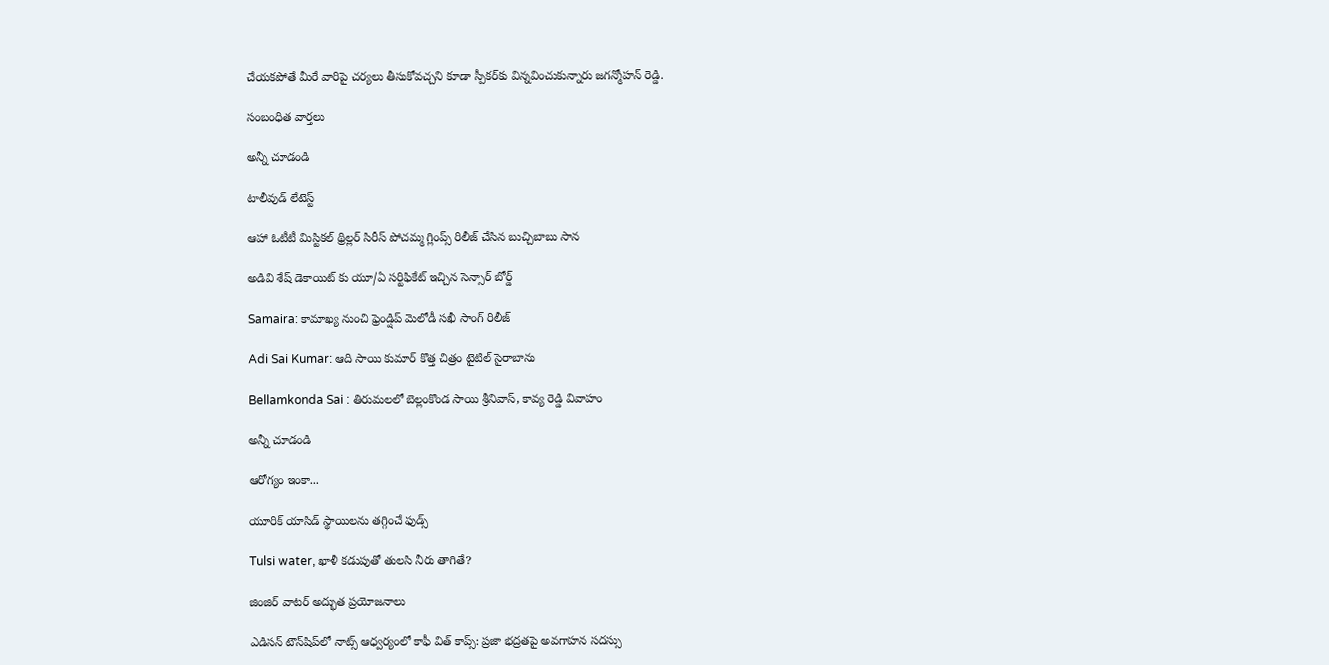చేయకపోతే మీరే వారిపై చర్యలు తీసుకోవచ్చని కూడా స్పీకర్‌కు విన్నవించుకున్నారు జగన్మోహన్ రెడ్డి.

సంబంధిత వార్తలు

అన్నీ చూడండి

టాలీవుడ్ లేటెస్ట్

ఆహా ఓటీటీ మిస్టికల్ థ్రిల్లర్ సిరీస్ పోచమ్మ గ్లింప్స్ రిలీజ్ చేసిన బుచ్చిబాబు సాన

అడివి శేష్ డెకాయిట్‌ కు యూ/ఏ సర్టిఫికేట్ ఇచ్చిన సెన్సార్ బోర్డ్

Samaira: కామాఖ్య నుంచి ఫ్రెండ్షిప్ మెలోడీ సఖీ సాంగ్ రిలీజ్

Adi Sai Kumar: ఆది సాయి కుమార్ కొత్త చిత్రం టైటిల్ సైరాబాను

Bellamkonda Sai : తిరుమలలో బెల్లంకొండ సాయి శ్రీనివాస్, కావ్య రెడ్డి వివాహం

అన్నీ చూడండి

ఆరోగ్యం ఇంకా...

యూరిక్ యాసిడ్ స్థాయిలను తగ్గించే ఫుడ్స్

Tulsi water, ఖాళీ కడుపుతో తులసి నీరు తాగితే?

జింజిర్ వాటర్ అద్భుత ప్రయోజనాలు

ఎడిసన్ టౌన్‌షిప్‌లో నాట్స్ ఆధ్వర్యంలో కాఫీ విత్ కాప్స్: ప్రజా భద్రతపై అవగాహన సదస్సు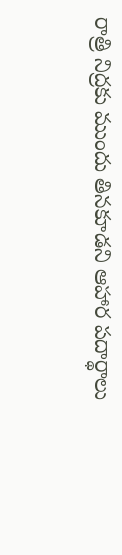రాత్రి నిద్రకు ముందు తినకూడని ఆహార పదార్థాలు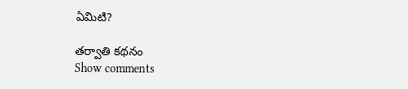ఏమిటి?

తర్వాతి కథనం
Show comments